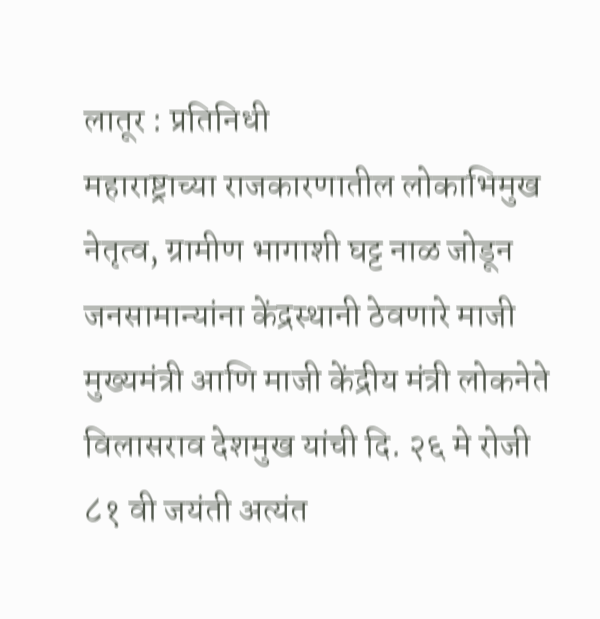लातूर : प्रतिनिधी
महाराष्ट्राच्या राजकारणातील लोकाभिमुख नेतृत्व, ग्रामीण भागाशी घट्ट नाळ जोडून जनसामान्यांना केंद्रस्थानी ठेवणारे माजी मुख्यमंत्री आणि माजी केंद्रीय मंत्री लोकनेते विलासराव देशमुख यांची दि. २६ मे रोजी ८१ वी जयंती अत्यंत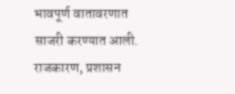भावपूर्ण वातावरणात साजरी करण्यात आली. राजकारण, प्रशासन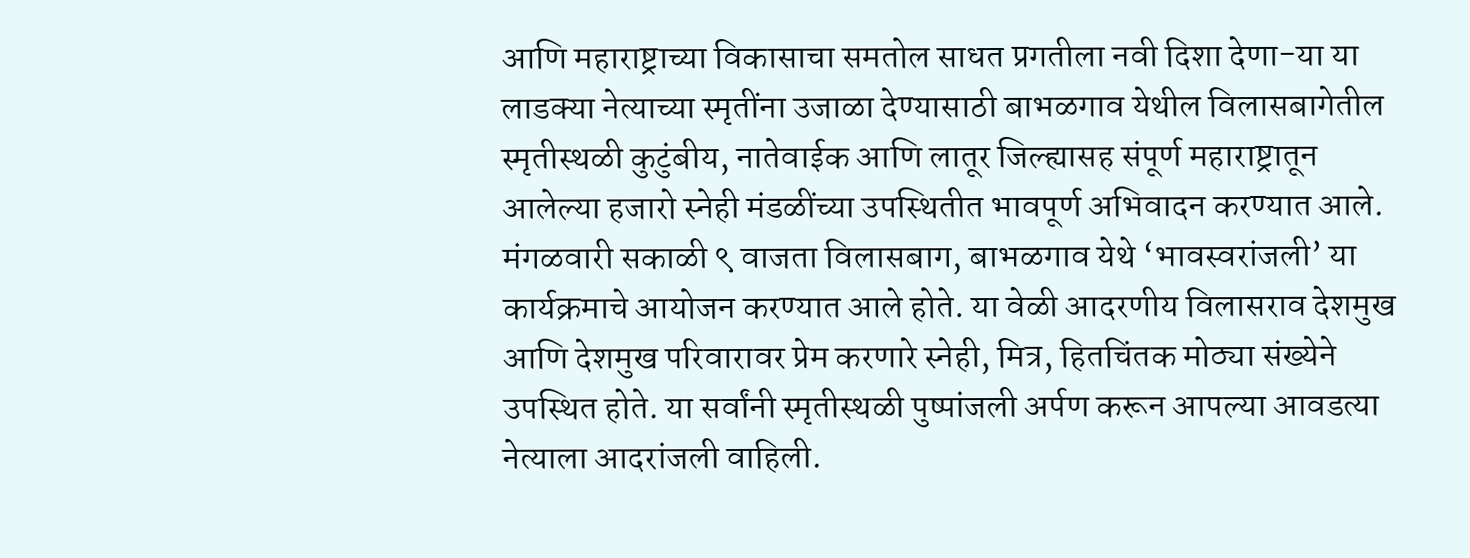आणि महाराष्ट्राच्या विकासाचा समतोल साधत प्रगतीला नवी दिशा देणा-या या लाडक्या नेत्याच्या स्मृतींना उजाळा देण्यासाठी बाभळगाव येथील विलासबागेतील स्मृतीस्थळी कुटुंबीय, नातेवाईक आणि लातूर जिल्ह्यासह संपूर्ण महाराष्ट्रातून आलेल्या हजारो स्नेही मंडळींच्या उपस्थितीत भावपूर्ण अभिवादन करण्यात आले.
मंगळवारी सकाळी ९ वाजता विलासबाग, बाभळगाव येथे ‘भावस्वरांजली’ या कार्यक्रमाचे आयोजन करण्यात आले होते. या वेळी आदरणीय विलासराव देशमुख आणि देशमुख परिवारावर प्रेम करणारे स्नेही, मित्र, हितचिंतक मोठ्या संख्येने उपस्थित होते. या सर्वांनी स्मृतीस्थळी पुष्पांजली अर्पण करून आपल्या आवडत्या नेत्याला आदरांजली वाहिली.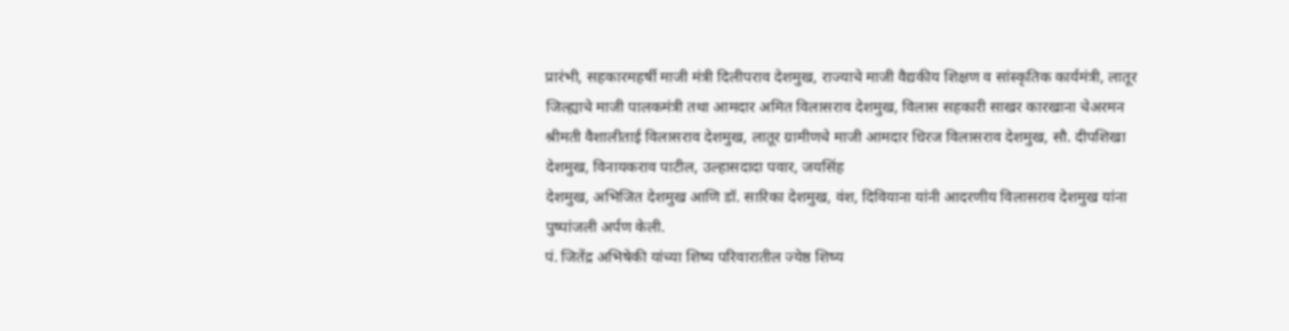प्रारंभी, सहकारमहर्षी माजी मंत्री दिलीपराव देशमुख, राज्याचे माजी वैद्यकीय शिक्षण व सांस्कृतिक कार्यमंत्री, लातूर जिल्ह्याचे माजी पालकमंत्री तथा आमदार अमित विलासराव देशमुख, विलास सहकारी साखर कारखाना चेअरमन श्रीमती वैशालीताई विलासराव देशमुख, लातूर ग्रामीणचे माजी आमदार धिरज विलासराव देशमुख, सौ. दीपशिखा देशमुख, विनायकराव पाटील, उल्हासदादा पवार, जयसिंह
देशमुख, अभिजित देशमुख आणि डॉ. सारिका देशमुख, वंश, दिवियाना यांनी आदरणीय विलासराव देशमुख यांना पुष्पांजली अर्पण केली.
पं. जितेंद्र अभिषेकी यांच्या शिष्य परिवारातील ज्येष्ठ शिष्य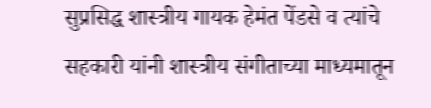सुप्रसिद्ध शास्त्रीय गायक हेमंत पेंडसे व त्यांचे सहकारी यांनी शास्त्रीय संगीताच्या माध्यमातून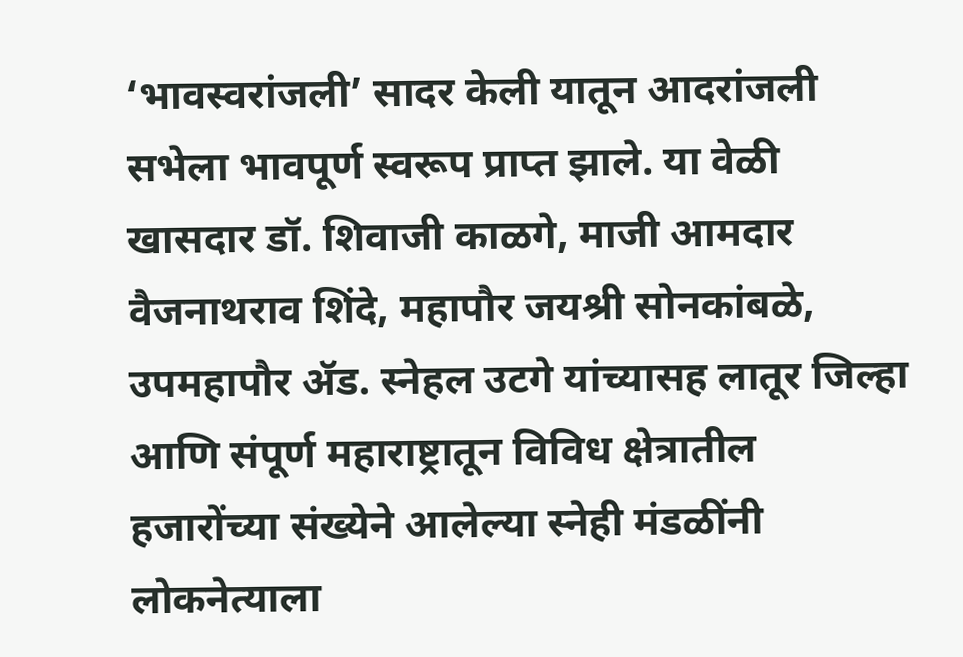‘भावस्वरांजली’ सादर केली यातून आदरांजली सभेला भावपूर्ण स्वरूप प्राप्त झाले. या वेळी खासदार डॉ. शिवाजी काळगे, माजी आमदार वैजनाथराव शिंदे, महापौर जयश्री सोनकांबळे, उपमहापौर ॲड. स्नेहल उटगे यांच्यासह लातूर जिल्हा आणि संपूर्ण महाराष्ट्रातून विविध क्षेत्रातील हजारोंच्या संख्येने आलेल्या स्नेही मंडळींनी लोकनेत्याला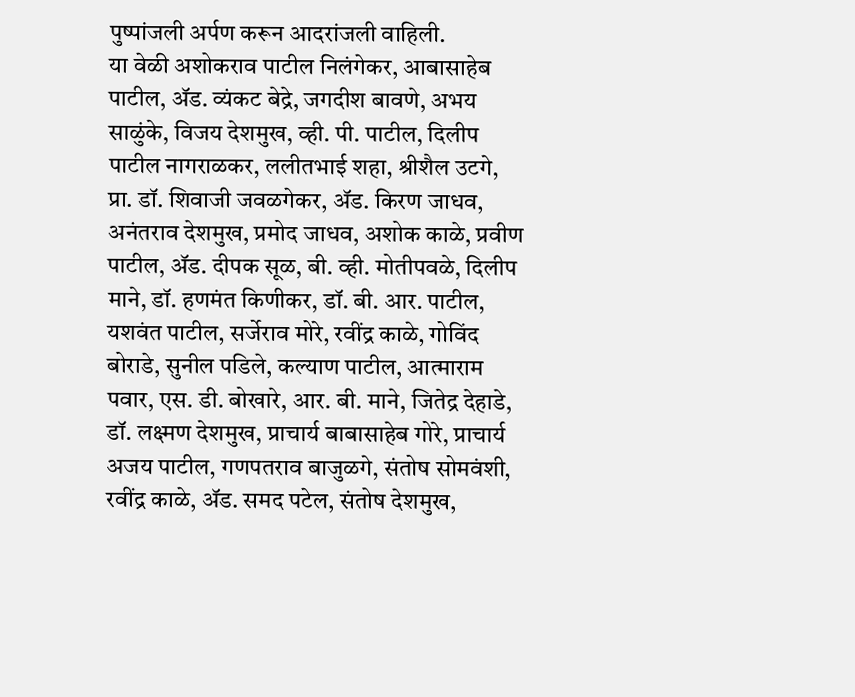पुष्पांजली अर्पण करून आदरांजली वाहिली.
या वेळी अशोकराव पाटील निलंगेकर, आबासाहेब पाटील, ॲड. व्यंकट बेद्रे, जगदीश बावणे, अभय साळुंके, विजय देशमुख, व्ही. पी. पाटील, दिलीप पाटील नागराळकर, ललीतभाई शहा, श्रीशैल उटगे,
प्रा. डॉ. शिवाजी जवळगेकर, ॲड. किरण जाधव, अनंतराव देशमुख, प्रमोद जाधव, अशोक काळे, प्रवीण पाटील, ॲड. दीपक सूळ, बी. व्ही. मोतीपवळे, दिलीप माने, डॉ. हणमंत किणीकर, डॉ. बी. आर. पाटील, यशवंत पाटील, सर्जेराव मोरे, रवींद्र काळे, गोविंद बोराडे, सुनील पडिले, कल्याण पाटील, आत्माराम पवार, एस. डी. बोखारे, आर. बी. माने, जितेद्र देहाडे, डॉ. लक्ष्मण देशमुख, प्राचार्य बाबासाहेब गोरे, प्राचार्य अजय पाटील, गणपतराव बाजुळगे, संतोष सोमवंशी, रवींद्र काळे, ॲड. समद पटेल, संतोष देशमुख,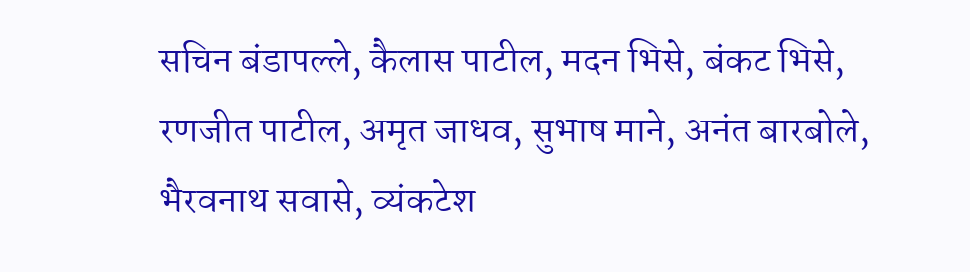सचिन बंडापल्ले, कैलास पाटील, मदन भिसे, बंकट भिसे, रणजीत पाटील, अमृत जाधव, सुभाष माने, अनंत बारबोले, भैरवनाथ सवासे, व्यंकटेश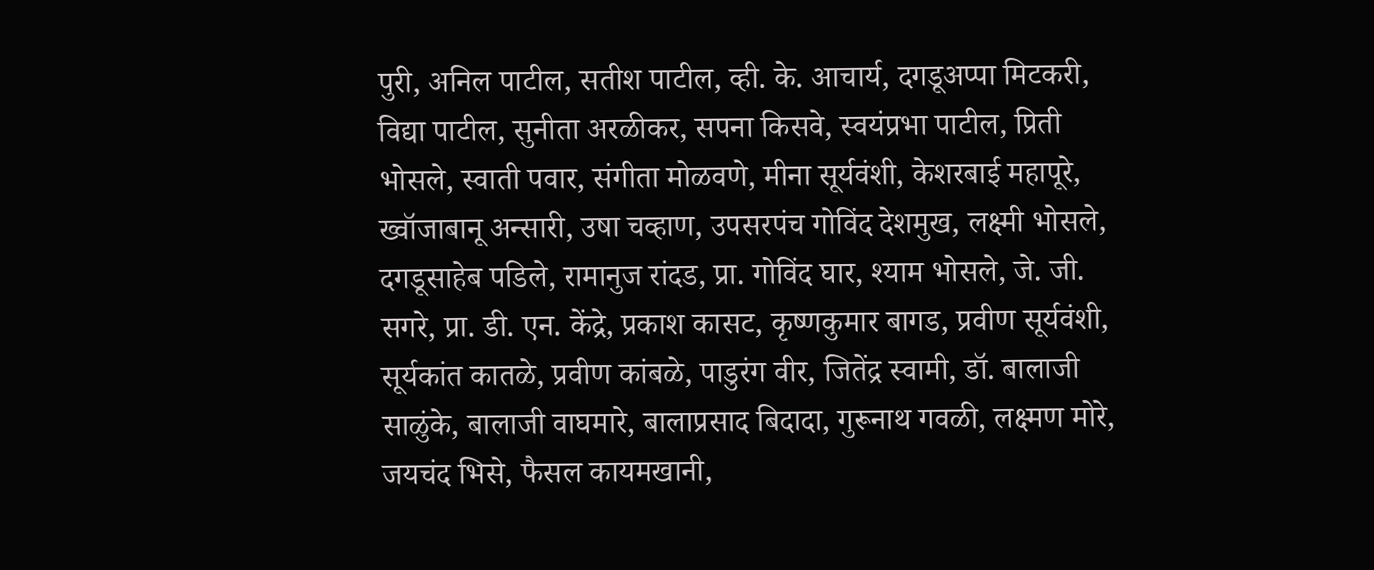पुरी, अनिल पाटील, सतीश पाटील, व्ही. के. आचार्य, दगडूअप्पा मिटकरी, विद्या पाटील, सुनीता अरळीकर, सपना किसवे, स्वयंप्रभा पाटील, प्रिती भोसले, स्वाती पवार, संगीता मोळवणे, मीना सूर्यवंशी, केशरबाई महापूरे, ख्वॉजाबानू अन्सारी, उषा चव्हाण, उपसरपंच गोविंद देशमुख, लक्ष्मी भोसले, दगडूसाहेब पडिले, रामानुज रांदड, प्रा. गोविंद घार, श्याम भोसले, जे. जी. सगरे, प्रा. डी. एन. केंद्रे, प्रकाश कासट, कृष्णकुमार बागड, प्रवीण सूर्यवंशी, सूर्यकांत कातळे, प्रवीण कांबळे, पाडुरंग वीर, जितेंद्र स्वामी, डॉ. बालाजी साळुंके, बालाजी वाघमारे, बालाप्रसाद बिदादा, गुरूनाथ गवळी, लक्ष्मण मोरे, जयचंद भिसे, फैसल कायमखानी,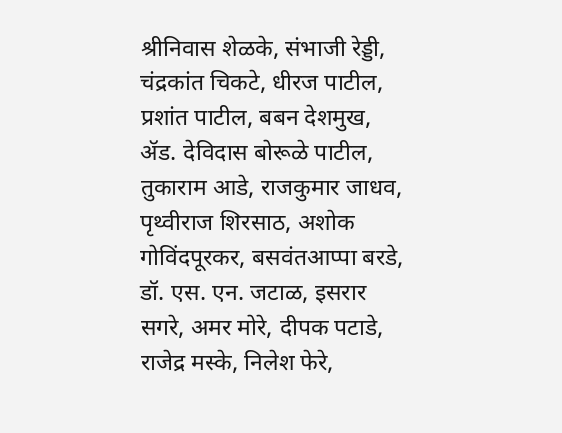श्रीनिवास शेळके, संभाजी रेड्डी, चंद्रकांत चिकटे, धीरज पाटील, प्रशांत पाटील, बबन देशमुख, ॲड. देविदास बोरूळे पाटील, तुकाराम आडे, राजकुमार जाधव, पृथ्वीराज शिरसाठ, अशोक गोविंदपूरकर, बसवंतआप्पा बरडे, डॉ. एस. एन. जटाळ, इसरार सगरे, अमर मोरे, दीपक पटाडे, राजेद्र मस्के, निलेश फेरे,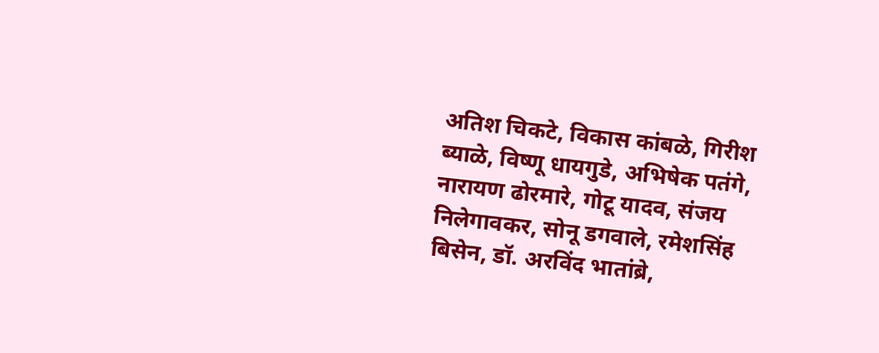अतिश चिकटे, विकास कांबळे, गिरीश ब्याळे, विष्णू धायगुडे, अभिषेक पतंगे, नारायण ढोरमारे, गोटू यादव, संजय निलेगावकर, सोनू डगवाले, रमेशसिंह बिसेन, डॉ. अरविंद भातांब्रे,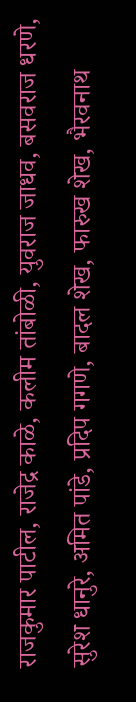राजकुमार पाटील, राजेद्र काळे, कलीम तांबोळी, युवराज जाधव, बसवराज धरणे, सुरेश धानुरे, अमित पांडे, प्रदिप गगणे, बादल शेख, फारुख शेख, भैरवनाथ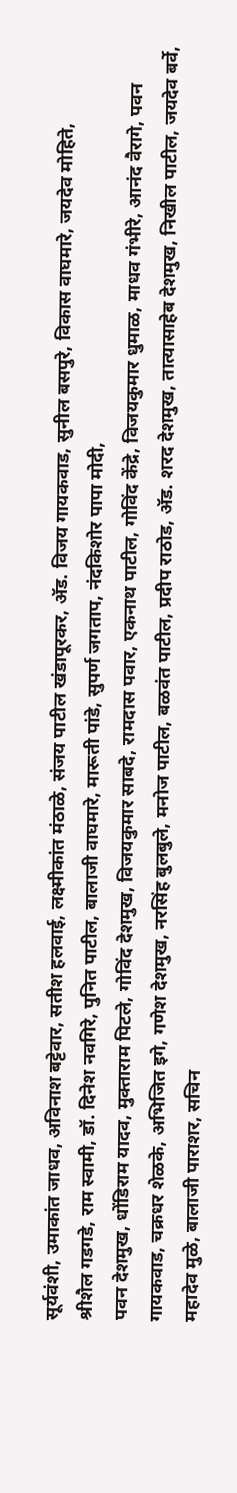सूर्यवंशी, उमाकांत जाधव, अविनाश बट्टेवार, सतीश हलवाई, लक्ष्मीकांत मंठाळे, संजय पाटील खंडापूरकर, ॲड. विजय गायकवाड, सुनील बसपुरे, विकास वाघमारे, जयदेव मोहिते,
श्रीशैल गडगडे, राम स्वामी, डॉ. दिनेश नवगिरे, पुनित पाटील, बालाजी वाघमारे, मारूती पांडे, सुपर्ण जगताप, नंदकिशोर पापा मोदी,
पवन देशमुख, धोंडिराम यादव, मुक्ताराम पिटले, गोविंद देशमुख, विजयकुमार साबदे, रामदास पवार, एकनाथ पाटील, गोविंद केंद्रे, विजयकुमार धुमाळ, माधव गंभीरे, आनंद वैरागे, पवन गायकवाड, चक्रधर शेळके, अभिजित इगे, गणेश देशमुख, नरसिंह बुलबुले, मनोज पाटील, बळवंत पाटील, प्रदीप राठोड, ॲड. शरद देशमुख, तात्यासाहेब देशमुख, निखील पाटील, जयदेव बर्वे, महादेव मुळे, बालाजी पाराशर, सचिन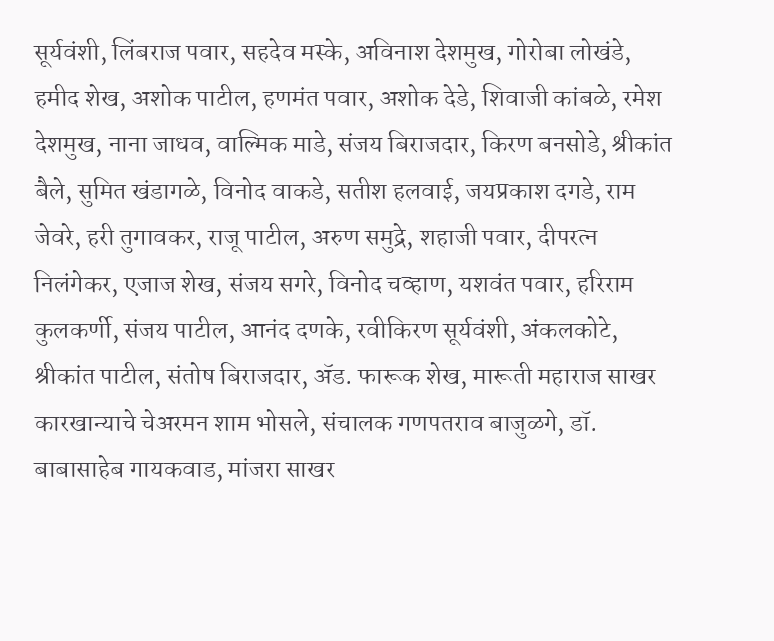सूर्यवंशी, लिंबराज पवार, सहदेव मस्के, अविनाश देशमुख, गोरोबा लोखंडे, हमीद शेख, अशोक पाटील, हणमंत पवार, अशोक देडे, शिवाजी कांबळे, रमेश देशमुख, नाना जाधव, वाल्मिक माडे, संजय बिराजदार, किरण बनसोडे, श्रीकांत बैले, सुमित खंडागळे, विनोद वाकडे, सतीश हलवाई, जयप्रकाश दगडे, राम जेवरे, हरी तुगावकर, राजू पाटील, अरुण समुद्रे, शहाजी पवार, दीपरत्न निलंगेकर, एजाज शेख, संजय सगरे, विनोद चव्हाण, यशवंत पवार, हरिराम कुलकर्णी, संजय पाटील, आनंद दणके, रवीकिरण सूर्यवंशी, अंकलकोटे, श्रीकांत पाटील, संतोष बिराजदार, ॲड. फारूक शेख, मारूती महाराज साखर कारखान्याचे चेअरमन शाम भोसले, संचालक गणपतराव बाजुळगे, डॉ. बाबासाहेब गायकवाड, मांजरा साखर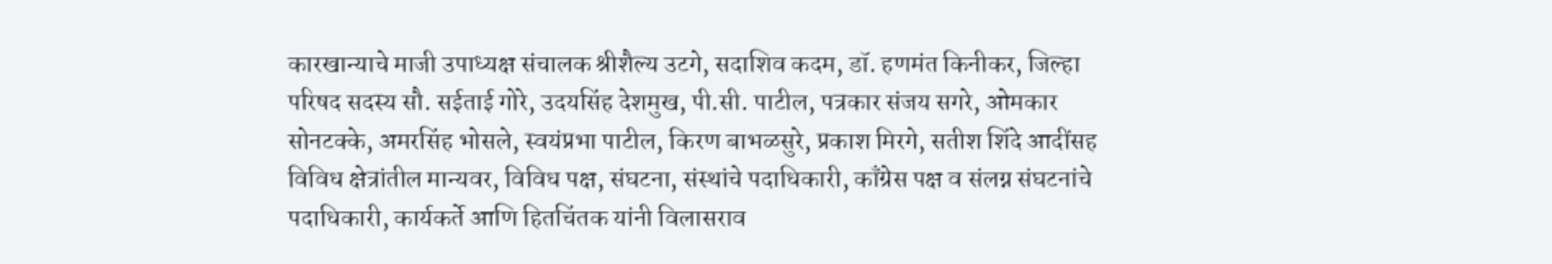कारखान्याचे माजी उपाध्यक्ष संचालक श्रीशैल्य उटगे, सदाशिव कदम, डॉ. हणमंत किनीकर, जिल्हा परिषद सदस्य सौ. सईताई गोरे, उदयसिंह देशमुख, पी.सी. पाटील, पत्रकार संजय सगरे, ओमकार सोनटक्के, अमरसिंह भोसले, स्वयंप्रभा पाटील, किरण बाभळसुरे, प्रकाश मिरगे, सतीश शिंदे आदींसह विविध क्षेत्रांतील मान्यवर, विविध पक्ष, संघटना, संस्थांचे पदाधिकारी, काँग्रेस पक्ष व संलग्न संघटनांचे पदाधिकारी, कार्यकर्ते आणि हितचिंतक यांनी विलासराव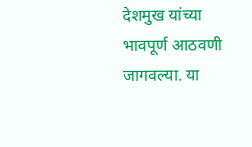देशमुख यांच्या भावपूर्ण आठवणी जागवल्या. या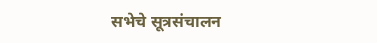सभेचे सूत्रसंचालन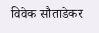विवेक सौताडेकर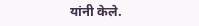यांनी केले.